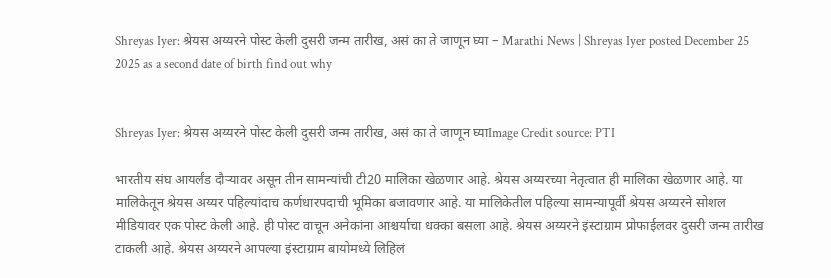Shreyas Iyer: श्रेयस अय्यरने पोस्ट केली दुसरी जन्म तारीख, असं का ते जाणून घ्या – Marathi News | Shreyas Iyer posted December 25 2025 as a second date of birth find out why


Shreyas Iyer: श्रेयस अय्यरने पोस्ट केली दुसरी जन्म तारीख, असं का ते जाणून घ्याImage Credit source: PTI

भारतीय संघ आयर्लंड दौऱ्यावर असून तीन सामन्यांची टी20 मालिका खेळणार आहे. श्रेयस अय्यरच्या नेतृत्वात ही मालिका खेळणार आहे. या मालिकेतून श्रेयस अय्यर पहिल्यांदाच कर्णधारपदाची भूमिका बजावणार आहे. या मालिकेतील पहिल्या सामन्यापूर्वी श्रेयस अय्यरने सोशल मीडियावर एक पोस्ट केली आहे. ही पोस्ट वाचून अनेकांना आश्चर्याचा धक्का बसला आहे. श्रेयस अय्यरने इंस्टाग्राम प्रोफाईलवर दुसरी जन्म तारीख टाकली आहे. श्रेयस अय्यरने आपल्या इंस्टाग्राम बायोमध्ये लिहिलं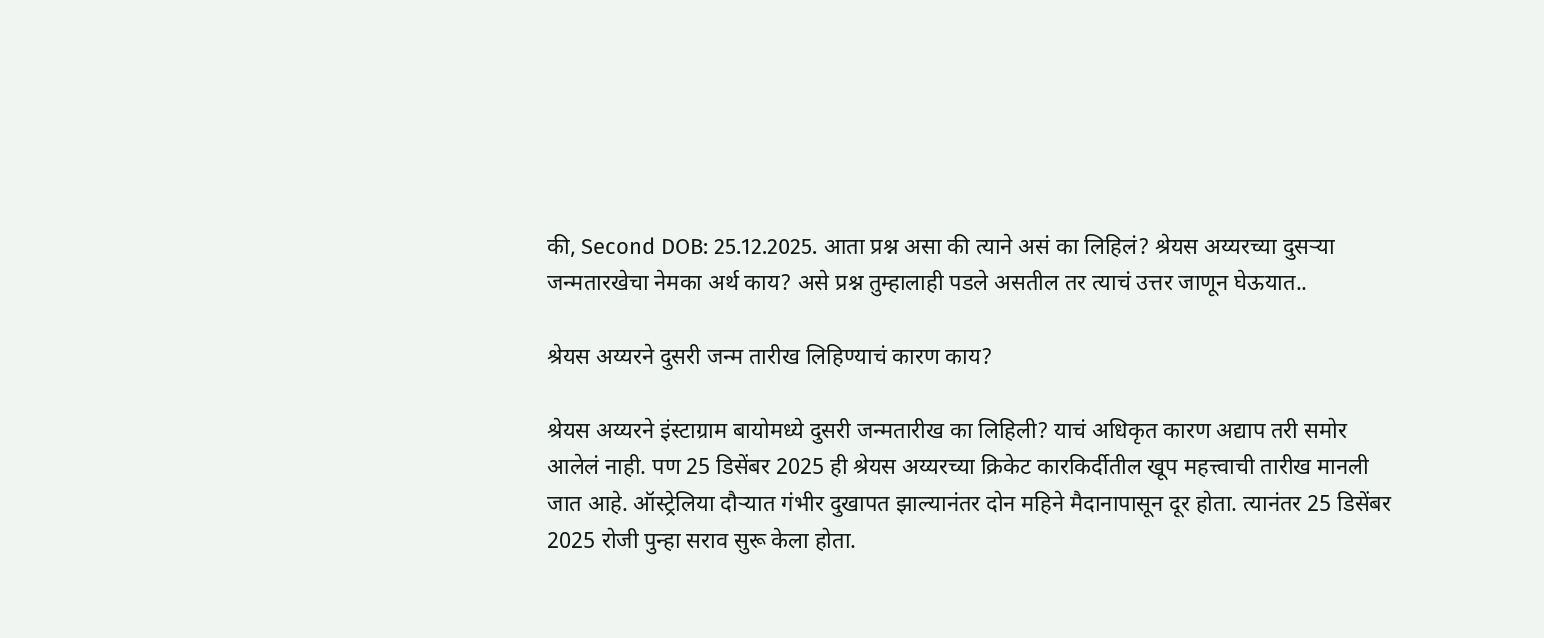की, Second DOB: 25.12.2025. आता प्रश्न असा की त्याने असं का लिहिलं? श्रेयस अय्यरच्या दुसऱ्या जन्मतारखेचा नेमका अर्थ काय? असे प्रश्न तुम्हालाही पडले असतील तर त्याचं उत्तर जाणून घेऊयात..

श्रेयस अय्यरने दुसरी जन्म तारीख लिहिण्याचं कारण काय?

श्रेयस अय्यरने इंस्टाग्राम बायोमध्ये दुसरी जन्मतारीख का लिहिली? याचं अधिकृत कारण अद्याप तरी समोर आलेलं नाही. पण 25 डिसेंबर 2025 ही श्रेयस अय्यरच्या क्रिकेट कारकिर्दीतील खूप महत्त्वाची तारीख मानली जात आहे. ऑस्ट्रेलिया दौऱ्यात गंभीर दुखापत झाल्यानंतर दोन महिने मैदानापासून दूर होता. त्यानंतर 25 डिसेंबर 2025 रोजी पुन्हा सराव सुरू केला होता.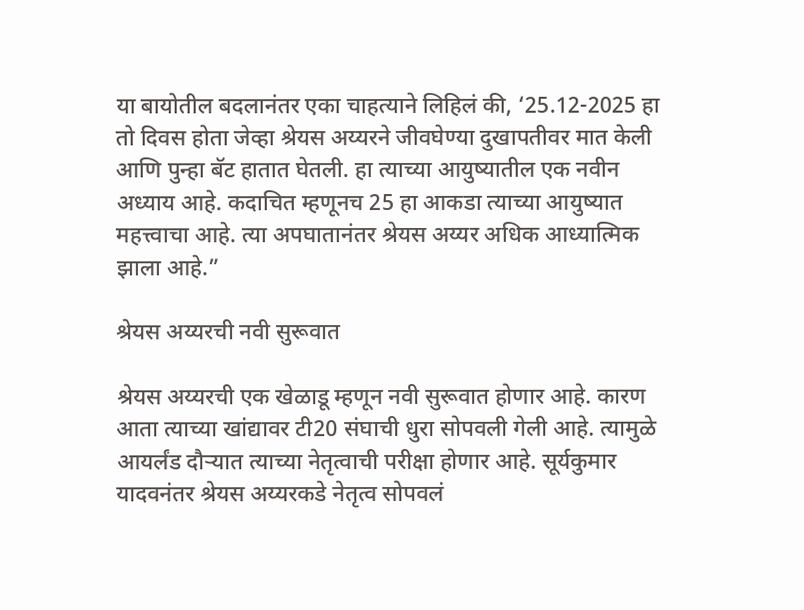या बायोतील बदलानंतर एका चाहत्याने लिहिलं की, ‘25.12-2025 हा तो दिवस होता जेव्हा श्रेयस अय्यरने जीवघेण्या दुखापतीवर मात केली आणि पुन्हा बॅट हातात घेतली. हा त्याच्या आयुष्यातील एक नवीन अध्याय आहे. कदाचित म्हणूनच 25 हा आकडा त्याच्या आयुष्यात महत्त्वाचा आहे. त्या अपघातानंतर श्रेयस अय्यर अधिक आध्यात्मिक झाला आहे.”

श्रेयस अय्यरची नवी सुरूवात

श्रेयस अय्यरची एक खेळाडू म्हणून नवी सुरूवात होणार आहे. कारण आता त्याच्या खांद्यावर टी20 संघाची धुरा सोपवली गेली आहे. त्यामुळे आयर्लंड दौऱ्यात त्याच्या नेतृत्वाची परीक्षा होणार आहे. सूर्यकुमार यादवनंतर श्रेयस अय्यरकडे नेतृत्व सोपवलं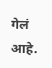गेलं आहे.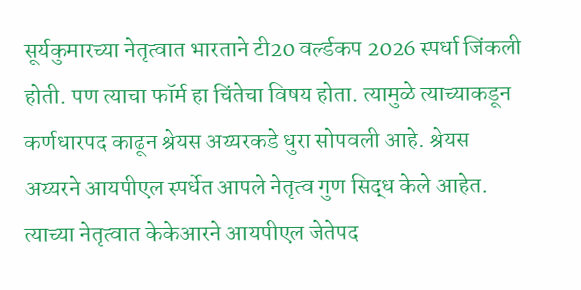सूर्यकुमारच्या नेतृत्वात भारताने टी20 वर्ल्डकप 2026 स्पर्धा जिंकली होती. पण त्याचा फॉर्म हा चिंतेचा विषय होता. त्यामुळे त्याच्याकडून कर्णधारपद काढून श्रेयस अय्यरकडे धुरा सोपवली आहे. श्रेयस अय्यरने आयपीएल स्पर्धेत आपले नेतृत्व गुण सिद्ध केले आहेत. त्याच्या नेतृत्वात केकेआरने आयपीएल जेतेपद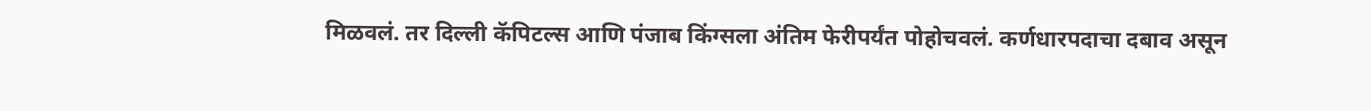मिळवलं. तर दिल्ली कॅपिटल्स आणि पंजाब किंग्सला अंतिम फेरीपर्यंत पोहोचवलं. कर्णधारपदाचा दबाव असून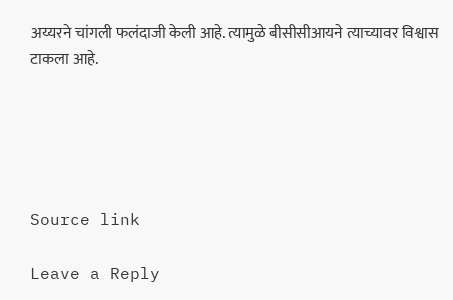अय्यरने चांगली फलंदाजी केली आहे. त्यामुळे बीसीसीआयने त्याच्यावर विश्वास टाकला आहे.





Source link

Leave a Reply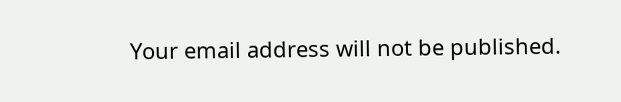Your email address will not be published.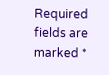Required fields are marked *